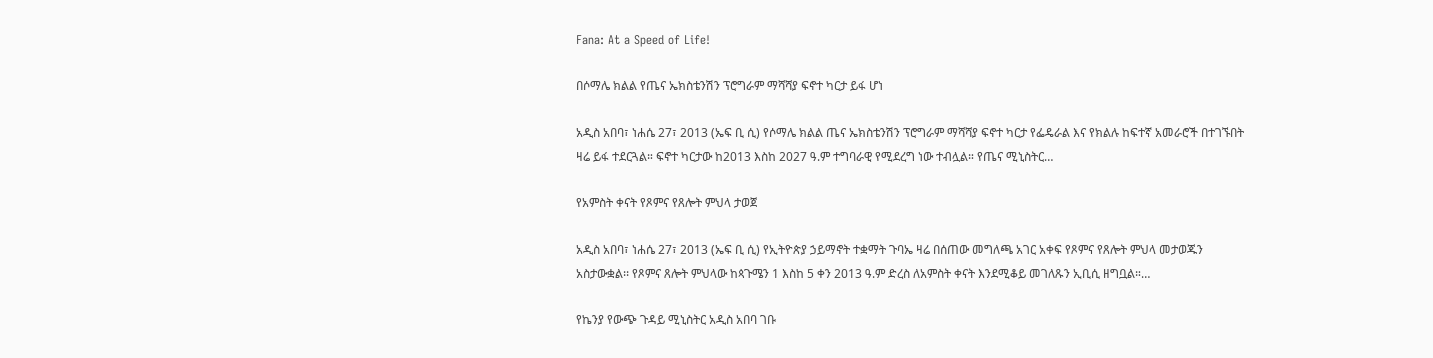Fana: At a Speed of Life!

በሶማሌ ክልል የጤና ኤክስቴንሽን ፕሮግራም ማሻሻያ ፍኖተ ካርታ ይፋ ሆነ

አዲስ አበባ፣ ነሐሴ 27፣ 2013 (ኤፍ ቢ ሲ) የሶማሌ ክልል ጤና ኤክስቴንሽን ፕሮግራም ማሻሻያ ፍኖተ ካርታ የፌዴራል እና የክልሉ ከፍተኛ አመራሮች በተገኙበት ዛሬ ይፋ ተደርጓል። ፍኖተ ካርታው ከ2013 እስከ 2027 ዓ.ም ተግባራዊ የሚደረግ ነው ተብሏል። የጤና ሚኒስትር…

የአምስት ቀናት የጾምና የጸሎት ምህላ ታወጀ

አዲስ አበባ፣ ነሐሴ 27፣ 2013 (ኤፍ ቢ ሲ) የኢትዮጵያ ኃይማኖት ተቋማት ጉባኤ ዛሬ በሰጠው መግለጫ አገር አቀፍ የጾምና የጸሎት ምህላ መታወጁን አስታውቋል፡፡ የጾምና ጸሎት ምህላው ከጳጉሜን 1 እስከ 5 ቀን 2013 ዓ.ም ድረስ ለአምስት ቀናት እንደሚቆይ መገለጹን ኢቢሲ ዘግቧል።…

የኬንያ የውጭ ጉዳይ ሚኒስትር አዲስ አበባ ገቡ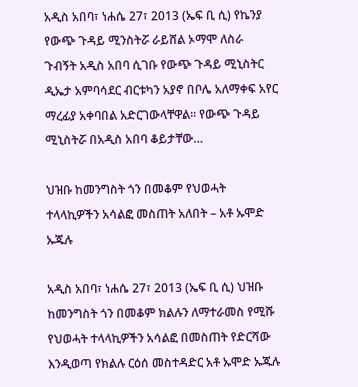አዲስ አበባ፣ ነሐሴ 27፣ 2013 (ኤፍ ቢ ሲ) የኬንያ የውጭ ጉዳይ ሚንስትሯ ራይሸል ኦማሞ ለስራ ጉብኝት አዲስ አበባ ሲገቡ የውጭ ጉዳይ ሚኒስትር ዲኤታ አምባሳደር ብርቱካን አያኖ በቦሌ አለማቀፍ አየር ማረፊያ አቀባበል አድርገውላቸዋል። የውጭ ጉዳይ ሚኒስትሯ በአዲስ አበባ ቆይታቸው…

ህዝቡ ከመንግስት ጎን በመቆም የህወሓት ተላላኪዎችን አሳልፎ መስጠት አለበት – አቶ ኡሞድ ኡጁሉ

አዲስ አበባ፣ ነሐሴ 27፣ 2013 (ኤፍ ቢ ሲ) ህዝቡ ከመንግስት ጎን በመቆም ክልሉን ለማተራመስ የሚሹ የህወሓት ተላላኪዎችን አሳልፎ በመስጠት የድርሻው እንዲወጣ የክልሉ ርዕሰ መስተዳድር አቶ ኡሞድ ኡጁሉ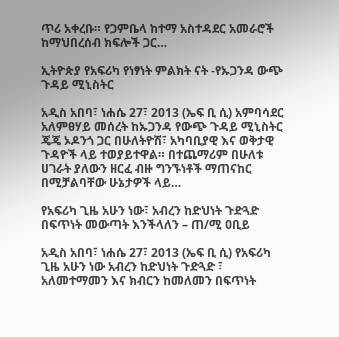ጥሪ አቀረቡ። የጋምቤላ ከተማ አስተዳደር አመራሮች ከማህበረሰብ ክፍሎች ጋር…

ኢትዮጵያ የአፍሪካ የነፃነት ምልክት ናት -የኡጋንዳ ውጭ ጉዳይ ሚኒስትር

አዲስ አበባ፣ ነሐሴ 27፣ 2013 (ኤፍ ቢ ሲ) አምባሳደር አለምፀሃይ መሰረት ከኡጋንዳ የውጭ ጉዳይ ሚኒስትር ጄጄ ኦዶንጎ ጋር በሁለትዮሽ፣ አካባቢያዊ እና ወቅታዊ ጉዳዮች ላይ ተወያይተዋል። በተጨማሪም በሁለቱ ሀገራት ያለውን ዘርፈ ብዙ ግንኙነቶች ማጠናከር በሚቻልባቸው ሁኔታዎች ላይ…

የአፍሪካ ጊዜ አሁን ነው፣ አብረን ከድህነት ጉድጓድ በፍጥነት መውጣት እንችላለን – ጠ/ሚ ዐቢይ

አዲስ አበባ፣ ነሐሴ 27፣ 2013 (ኤፍ ቢ ሲ) የአፍሪካ ጊዜ አሁን ነው አብረን ከድህነት ጉድጓድ ፣ አለመተማመን እና ክብርን ከመለመን በፍጥነት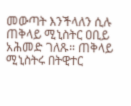መውጣት እንችላለን ሲሉ ጠቅላይ ሚኒስትር ዐቢይ አሕመድ ገለጹ። ጠቅላይ ሚኒስትሩ በትዊተር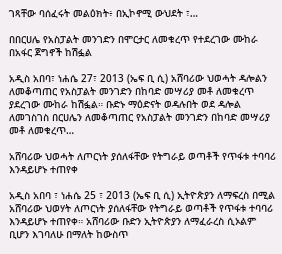ገጻቸው ባሰፈሩት መልዕክት፥ በኢኮኖሚ ውህደት ፣…

በበርሀሌ የአስፓልት መንገድን በሞርታር ለመቁረጥ የተደረገው ሙከራ በአፋር ጀግኖች ከሽፏል

አዲስ አበባ፣ ነሐሴ 27፣ 2013 (ኤፍ ቢ ሲ) አሸባሪው ህወሓት ዳሎልን ለመቆጣጠር የአስፓልት መንገድን በከባድ መሣሪያ መቶ ለመቁረጥ ያደረገው ሙከራ ከሽፏል። ቡድኑ ማዕድናት ወዳሉበት ወደ ዳሎል ለመገስገስ በርሀሌን ለመቆጣጠር የአስፓልት መንገድን በከባድ መሣሪያ መቶ ለመቁረጥ…

አሸባሪው ህወሓት ለጦርነት ያሰለፋቸው የትግራይ ወጣቶች የጥፋቱ ተባባሪ እንዳይሆኑ ተጠየቀ

አዲስ አበባ ፣ ነሐሴ 25 ፣ 2013 (ኤፍ ቢ ሲ) ኢትዮጵያን ለማፍረስ በሚል አሸባሪው ህወሃት ለጦርነት ያሰለፋቸው የትግራይ ወጣቶች የጥፋቱ ተባባሪ እንዳይሆኑ ተጠየቀ። አሸባሪው ቡድን ኢትዮጵያን ለማፈራረስ ሲኦልም ቢሆን እገባለሁ በማለት ከውስጥ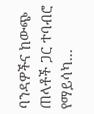ባንዳዎችና ከውጭ ጠላቶች ጋር ተባብሮ የማይሳካ…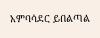አምባሳደር ይበልጣል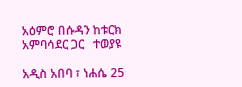አዕምሮ በሱዳን ከቱርክ አምባሳደር ጋር   ተወያዩ

አዲስ አበባ ፣ ነሐሴ 25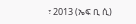፣ 2013 (ኤፍ ቢ ሲ)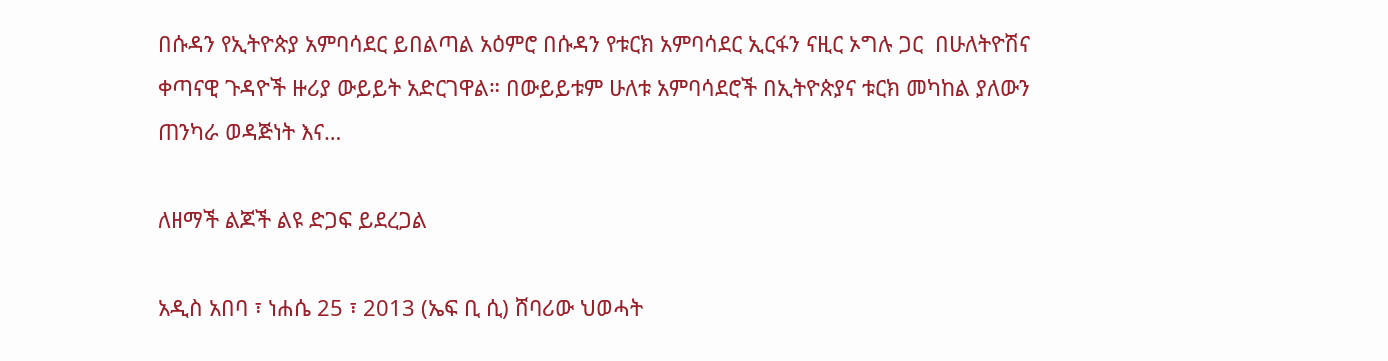በሱዳን የኢትዮጵያ አምባሳደር ይበልጣል አዕምሮ በሱዳን የቱርክ አምባሳደር ኢርፋን ናዚር ኦግሉ ጋር  በሁለትዮሽና ቀጣናዊ ጉዳዮች ዙሪያ ውይይት አድርገዋል። በውይይቱም ሁለቱ አምባሳደሮች በኢትዮጵያና ቱርክ መካከል ያለውን ጠንካራ ወዳጅነት እና…

ለዘማች ልጆች ልዩ ድጋፍ ይደረጋል

አዲስ አበባ ፣ ነሐሴ 25 ፣ 2013 (ኤፍ ቢ ሲ) ሸባሪው ህወሓት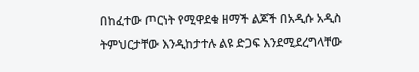በከፈተው ጦርነት የሚዋደቁ ዘማች ልጆች በአዲሱ አዲስ ትምህርታቸው እንዲከታተሉ ልዩ ድጋፍ እንደሚደረግላቸው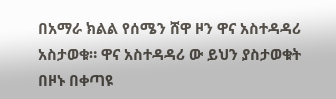በአማራ ክልል የሰሜን ሸዋ ዞን ዋና አስተዳዳሪ አስታወቁ። ዋና አስተዳዳሪ ው ይህን ያስታወቁት  በዞኑ በቀጣዩ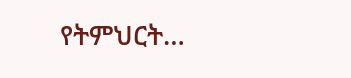የትምህርት…